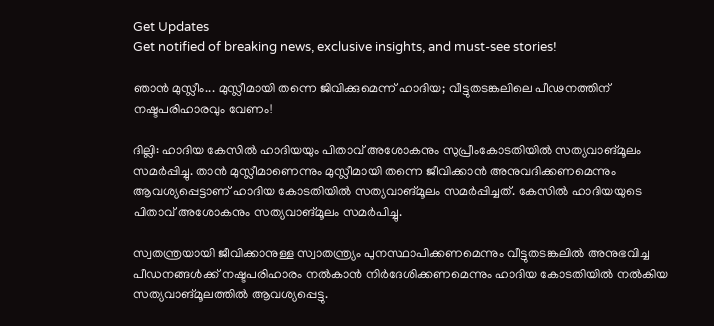Get Updates
Get notified of breaking news, exclusive insights, and must-see stories!

ഞാൻ മുസ്ലീം... മുസ്ലീമായി തന്നെ ജിവിക്കുമെന്ന് ഹാദിയ; വീട്ടുതടങ്കലിലെ പീഢനത്തിന് നഷ്ടപരിഹാരവും വേണം!

ദില്ലി: ഹാദിയ കേസിൽ ഹാദിയയും പിതാവ് അശോകനും സുപ്രീംകോടതിയിൽ സത്യവാങ്മൂലം സമർപ്പിച്ചു. താന്‍ മുസ്ലീമാണെന്നും മുസ്ലീമായി തന്നെ ജീവിക്കാന്‍ അനുവദിക്കണമെന്നും ആവശ്യപ്പെട്ടാണ് ഹാദിയ കോടതിയിൽ സത്യവാങ്മൂലം സമർപ്പിച്ചത്. കേസില്‍ ഹാദിയയുടെ പിതാവ് അശോകനും സത്യവാങ്മൂലം സമര്‍പിച്ചു.

സ്വതന്ത്രയായി ജീവിക്കാനുള്ള സ്വാതന്ത്ര്യം പുനസ്ഥാപിക്കണമെന്നും വീട്ടുതടങ്കലില്‍ അനുഭവിച്ച പീഡനങ്ങള്‍ക്ക് നഷ്ടപരിഹാരം നല്‍കാന്‍ നിര്‍ദേശിക്കണമെന്നും ഹാദിയ കോടതിയില്‍ നല്‍കിയ സത്യവാങ്മൂലത്തില്‍ ആവശ്യപ്പെട്ടു.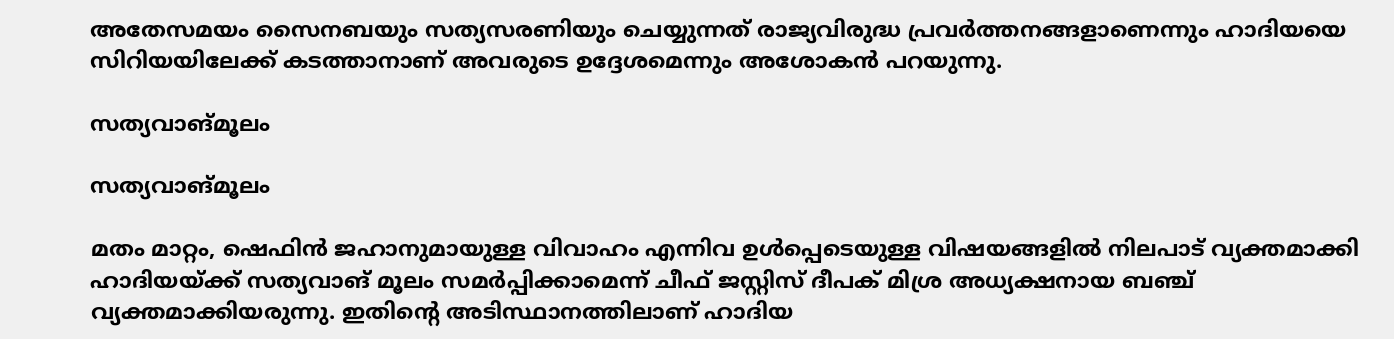അതേസമയം സൈനബയും സത്യസരണിയും ചെയ്യുന്നത് രാജ്യവിരുദ്ധ പ്രവര്‍ത്തനങ്ങളാണെന്നും ഹാദിയയെ സിറിയയിലേക്ക് കടത്താനാണ് അവരുടെ ഉദ്ദേശമെന്നും അശോകന്‍ പറയുന്നു.

സത്യവാങ്മൂലം

സത്യവാങ്മൂലം

മതം മാറ്റം, ഷെഫിൻ ജഹാനുമായുള്ള വിവാഹം എന്നിവ ഉൾപ്പെടെയുള്ള വിഷയങ്ങളിൽ‌ നിലപാട് വ്യക്തമാക്കി ഹാദിയയ്ക്ക് സത്യവാങ് മൂലം സമർപ്പിക്കാമെന്ന് ചീഫ് ജസ്റ്റിസ് ദീപക് മിശ്ര അധ്യക്ഷനായ ബഞ്ച് വ്യക്തമാക്കിയരുന്നു. ഇതിന്റെ അടിസ്ഥാനത്തിലാണ് ഹാദിയ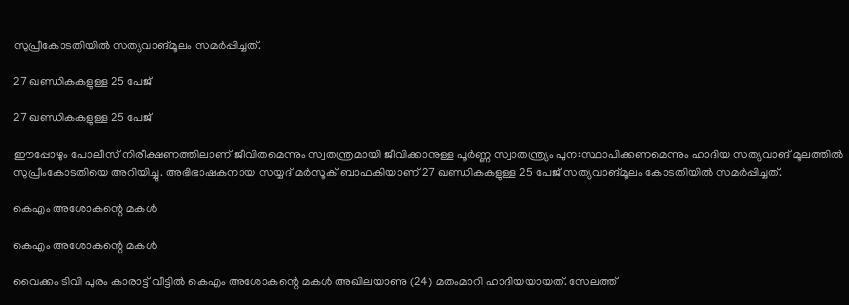സുപ്രീകോടതിയിൽ സത്യവാങ്മൂലം സമർപ്പിച്ചത്.

27 ഖണ്ഡികകളുള്ള 25 പേജ്

27 ഖണ്ഡികകളുള്ള 25 പേജ്

ഈപ്പോഴും പോലീസ് നിരീക്ഷണത്തിലാണ് ജീവിതമെന്നും സ്വതന്ത്രമായി ജീവിക്കാനുള്ള പൂർണ്ണ സ്വാതന്ത്ര്യം പുന:സ്ഥാപിക്കണമെന്നും ഹാദിയ സത്യവാങ് മൂലത്തിൽ സുപ്രീംകോടതിയെ അറിയിച്ചു. അഭിഭാഷകനായ സയ്യദ് മർസൂക് ബാഫകിയാണ് 27 ഖണ്ഡികകളുള്ള 25 പേജ് സത്യവാങ്മൂലം കോടതിയിൽ സമർപ്പിച്ചത്.

കെഎം അശോകന്റെ മകൾ

കെഎം അശോകന്റെ മകൾ

വൈക്കം ടിവി പുരം കാരാട്ട് വീട്ടില്‍ കെഎം അശോകന്റെ മകള്‍ അഖിലയാണു (24) മതംമാറി ഹാദിയയായത്. സേലത്ത്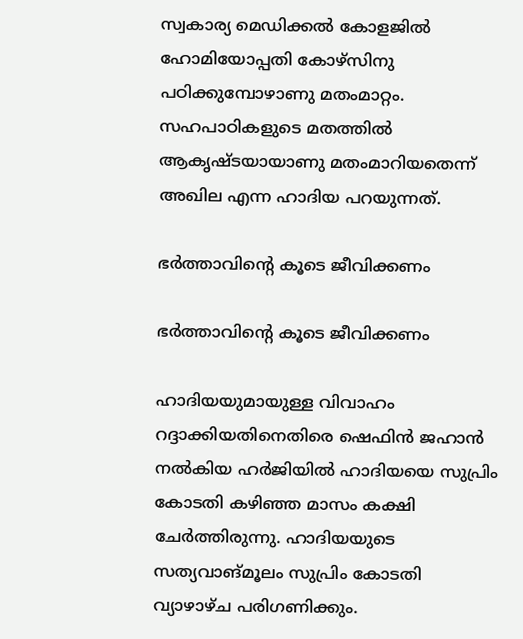സ്വകാര്യ മെഡിക്കല്‍ കോളജില്‍ ഹോമിയോപ്പതി കോഴ്സിനു പഠിക്കുമ്പോഴാണു മതംമാറ്റം. സഹപാഠികളുടെ മതത്തില്‍ ആകൃഷ്ടയായാണു മതംമാറിയതെന്ന് അഖില എന്ന ഹാദിയ പറയുന്നത്.

ഭർത്താവിന്റെ കൂടെ ജീവിക്കണം

ഭർത്താവിന്റെ കൂടെ ജീവിക്കണം

ഹാദിയയുമായുള്ള വിവാഹം റദ്ദാക്കിയതിനെതിരെ ഷെഫിന്‍ ജഹാന്‍ നല്‍കിയ ഹര്‍ജിയില്‍ ഹാദിയയെ സുപ്രിം കോടതി കഴിഞ്ഞ മാസം കക്ഷി ചേര്‍ത്തിരുന്നു. ഹാദിയയുടെ സത്യവാങ്മൂലം സുപ്രിം കോടതി വ്യാഴാഴ്ച പരിഗണിക്കും.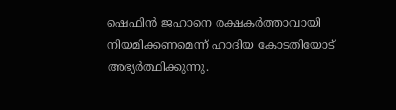ഷെഫിന്‍ ജഹാനെ രക്ഷകര്‍ത്താവായി നിയമിക്കണമെന്ന് ഹാദിയ കോടതിയോട് അഭ്യര്‍ത്ഥിക്കുന്നു.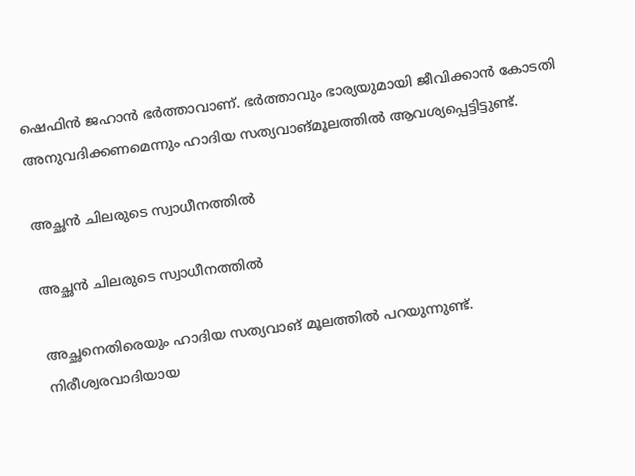ഷെഫിന്‍ ജഹാന്‍ ഭര്‍ത്താവാണ്. ഭര്‍ത്താവും ഭാര്യയുമായി ജീവിക്കാന്‍ കോടതി അനുവദിക്കണമെന്നും ഹാദിയ സത്യവാങ്മൂലത്തില്‍ ആവശ്യപ്പെട്ടിട്ടുണ്ട്.

അച്ഛൻ ചിലരുടെ സ്വാധീനത്തിൽ

അച്ഛൻ ചിലരുടെ സ്വാധീനത്തിൽ

അച്ഛനെതിരെയും ഹാദിയ സത്യവാങ് മൂലത്തിൽ പറയുന്നുണ്ട്. നിരീശ്വരവാദിയായ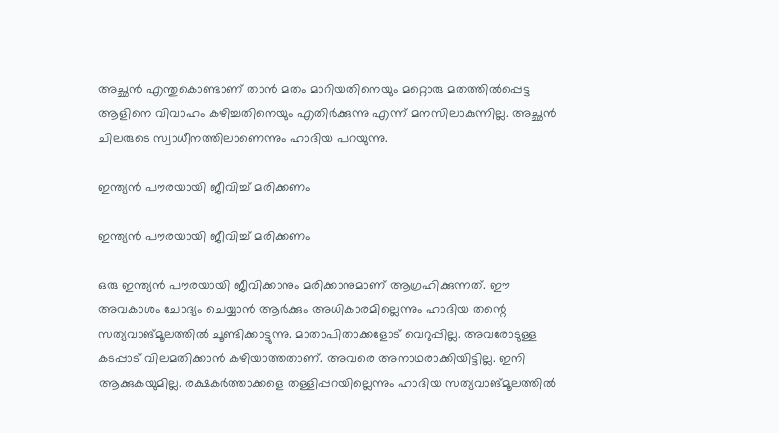അച്ഛന്‍ എന്തുകൊണ്ടാണ് താന്‍ മതം മാറിയതിനെയും മറ്റൊരു മതത്തില്‍പ്പെട്ട ആളിനെ വിവാഹം കഴിച്ചതിനെയും എതിര്‍ക്കുന്നു എന്ന് മനസിലാകുന്നില്ല. അച്ഛന്‍ ചിലരുടെ സ്വാധീനത്തിലാണെന്നും ഹാദിയ പറയുന്നു.

ഇന്ത്യൻ പൗരയായി ജീവിച്ച് മരിക്കണം

ഇന്ത്യൻ പൗരയായി ജീവിച്ച് മരിക്കണം

ഒരു ഇന്ത്യന്‍ പൗരയായി ജീവിക്കാനും മരിക്കാനുമാണ് ആഗ്രഹിക്കുന്നത്. ഈ അവകാശം ചോദ്യം ചെയ്യാന്‍ ആര്‍ക്കും അധികാരമില്ലെന്നും ഹാദിയ തന്റെ സത്യവാങ്മൂലത്തില്‍ ചൂണ്ടിക്കാട്ടുന്നു. മാതാപിതാക്കളോട് വെറുപ്പില്ല. അവരോടുള്ള കടപ്പാട് വിലമതിക്കാന്‍ കഴിയാത്തതാണ്. അവരെ അനാഥരാക്കിയിട്ടില്ല. ഇനി ആക്കുകയുമില്ല. രക്ഷകര്‍ത്താക്കളെ തള്ളിപ്പറയില്ലെന്നും ഹാദിയ സത്യവാങ്മൂലത്തിൽ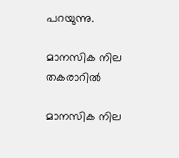പറയുന്നു.

മാനസിക നില തകരാറിൽ

മാനസിക നില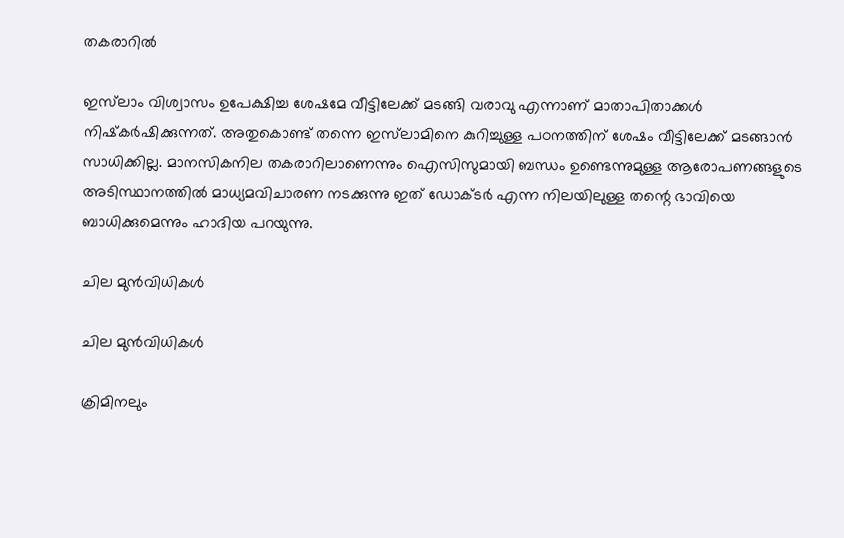തകരാറിൽ

ഇസ്‌ലാം വിശ്വാസം ഉപേക്ഷിച്ച ശേഷമേ വീട്ടിലേക്ക് മടങ്ങി വരാവു എന്നാണ് മാതാപിതാക്കള്‍ നിഷ്‌കര്‍ഷിക്കുന്നത്. അതുകൊണ്ട് തന്നെ ഇസ്‌ലാമിനെ കുറിച്ചുള്ള പഠനത്തിന് ശേഷം വീട്ടിലേക്ക് മടങ്ങാന്‍ സാധിക്കില്ല. മാനസികനില തകരാറിലാണെന്നും ഐസിസുമായി ബന്ധം ഉണ്ടെന്നുമുള്ള ആരോപണങ്ങളുടെ അടിസ്ഥാനത്തില്‍ മാധ്യമവിചാരണ നടക്കുന്നു ഇത് ഡോക്ടര്‍ എന്ന നിലയിലുള്ള തന്റെ ഭാവിയെ ബാധിക്കുമെന്നും ഹാദിയ പറയുന്നു.

ചില മുൻവിധികൾ

ചില മുൻവിധികൾ

ക്രിമിനലും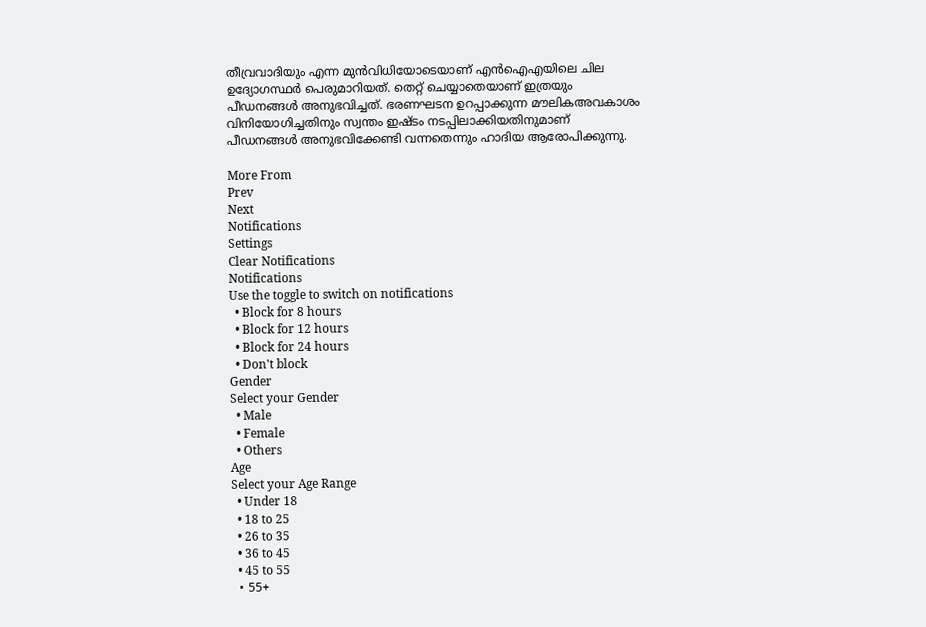തീവ്രവാദിയും എന്ന മുന്‍വിധിയോടെയാണ് എന്‍ഐഎയിലെ ചില ഉദ്യോഗസ്ഥര്‍ പെരുമാറിയത്. തെറ്റ് ചെയ്യാതെയാണ് ഇത്രയും പീഡനങ്ങൾ അനുഭവിച്ചത്. ഭരണഘടന ഉറപ്പാക്കുന്ന മൗലികഅവകാശം വിനിയോഗിച്ചതിനും സ്വന്തം ഇഷ്ടം നടപ്പിലാക്കിയതിനുമാണ് പീഡനങ്ങൾ അനുഭവിക്കേണ്ടി വന്നതെന്നും ഹാദിയ ആരോപിക്കുന്നു.

More From
Prev
Next
Notifications
Settings
Clear Notifications
Notifications
Use the toggle to switch on notifications
  • Block for 8 hours
  • Block for 12 hours
  • Block for 24 hours
  • Don't block
Gender
Select your Gender
  • Male
  • Female
  • Others
Age
Select your Age Range
  • Under 18
  • 18 to 25
  • 26 to 35
  • 36 to 45
  • 45 to 55
  • 55+